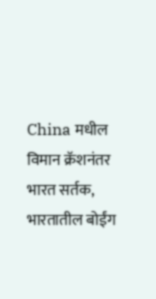China मधील विमान क्रॅशनंतर भारत सर्तक, भारतातील बोईंग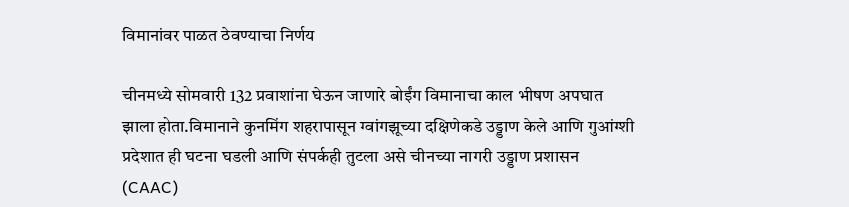विमानांवर पाळत ठेवण्याचा निर्णय

चीनमध्ये सोमवारी 132 प्रवाशांना घेऊन जाणारे बोईंग विमानाचा काल भीषण अपघात झाला होता.विमानाने कुनमिंग शहरापासून ग्वांगझूच्या दक्षिणेकडे उड्डाण केले आणि गुआंग्शी प्रदेशात ही घटना घडली आणि संपर्कही तुटला असे चीनच्या नागरी उड्डाण प्रशासन (CAAC)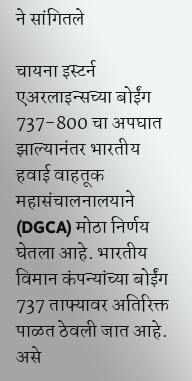ने सांगितले

चायना इस्टर्न एअरलाइन्सच्या बोईंग 737-800 चा अपघात झाल्यानंतर भारतीय हवाई वाहतूक महासंचालनालयाने (DGCA) मोठा निर्णय घेतला आहे. भारतीय विमान कंपन्यांच्या बोईंग 737 ताफ्यावर अतिरिक्त पाळत ठेवली जात आहे. असे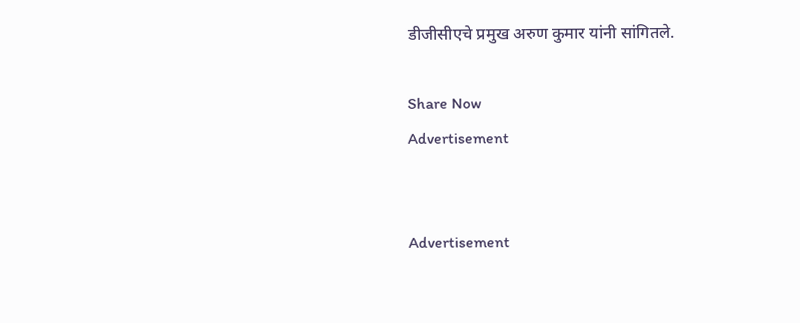डीजीसीएचे प्रमुख अरुण कुमार यांनी सांगितले.

Share Now
Advertisement


Advertisement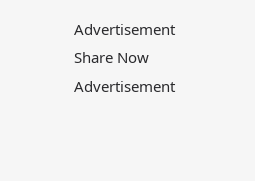Advertisement
Share Now
Advertisement